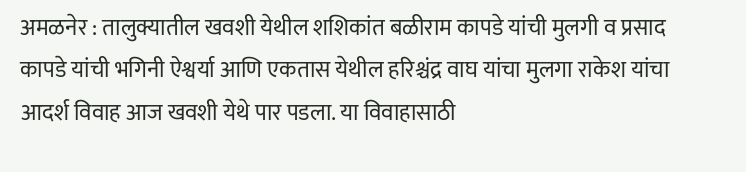अमळनेर : तालुक्यातील खवशी येथील शशिकांत बळीराम कापडे यांची मुलगी व प्रसाद कापडे यांची भगिनी ऐश्वर्या आणि एकतास येथील हरिश्चंद्र वाघ यांचा मुलगा राकेश यांचा आदर्श विवाह आज खवशी येथे पार पडला. या विवाहासाठी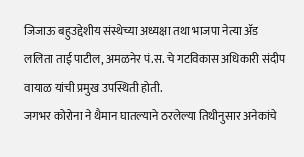जिजाऊ बहुउद्देशीय संस्थेच्या अध्यक्षा तथा भाजपा नेत्या ॲड ललिता ताई पाटील, अमळनेर पं.स. चे गटविकास अधिकारी संदीप वायाळ यांची प्रमुख उपस्थिती होती.
जगभर कोरोना ने थैमान घातल्याने ठरलेल्या तिथीनुसार अनेकांचे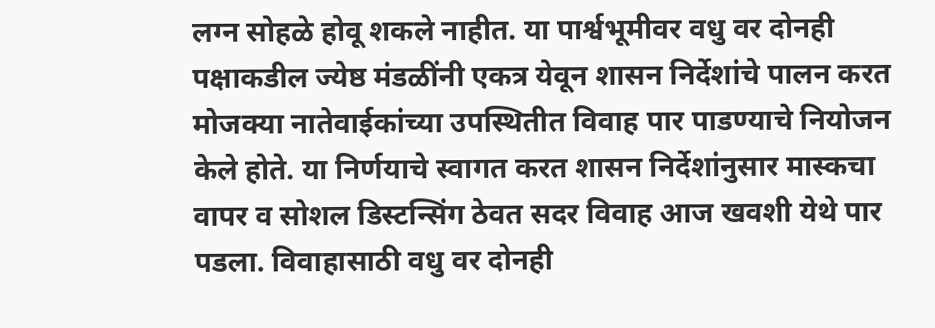लग्न सोहळे होवू शकले नाहीत. या पार्श्वभूमीवर वधु वर दोनही पक्षाकडील ज्येष्ठ मंडळींनी एकत्र येवून शासन निर्देशांचे पालन करत मोजक्या नातेवाईकांच्या उपस्थितीत विवाह पार पाडण्याचे नियोजन केले होते. या निर्णयाचे स्वागत करत शासन निर्देशांनुसार मास्कचा वापर व सोशल डिस्टन्सिंग ठेवत सदर विवाह आज खवशी येथे पार पडला. विवाहासाठी वधु वर दोनही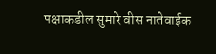पक्षाकडील सुमारे वीस नातेवाईक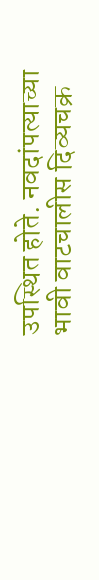उपस्थित होते. नवदांपत्याच्या भावी वाटचालीस दिव्यचक्र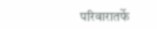परिवारातर्फे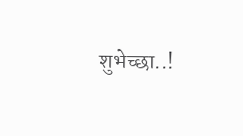शुभेच्छा..!